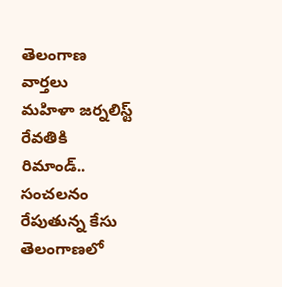తెలంగాణ వార్తలు
మహిళా జర్నలిస్ట్ రేవతికి రిమాండ్.. సంచలనం రేపుతున్న కేసు
తెలంగాణలో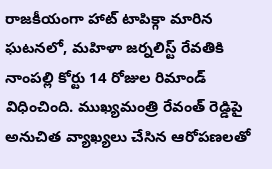రాజకీయంగా హాట్ టాపిక్గా మారిన ఘటనలో, మహిళా జర్నలిస్ట్ రేవతికి నాంపల్లి కోర్టు 14 రోజుల రిమాండ్ విధించింది. ముఖ్యమంత్రి రేవంత్ రెడ్డిపై అనుచిత వ్యాఖ్యలు చేసిన ఆరోపణలతో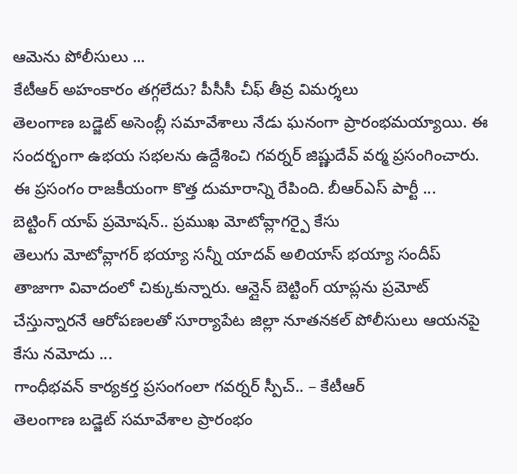ఆమెను పోలీసులు ...
కేటీఆర్ అహంకారం తగ్గలేదు? పీసీసీ చీఫ్ తీవ్ర విమర్శలు
తెలంగాణ బడ్జెట్ అసెంబ్లీ సమావేశాలు నేడు ఘనంగా ప్రారంభమయ్యాయి. ఈ సందర్భంగా ఉభయ సభలను ఉద్దేశించి గవర్నర్ జిష్ణుదేవ్ వర్మ ప్రసంగించారు. ఈ ప్రసంగం రాజకీయంగా కొత్త దుమారాన్ని రేపింది. బీఆర్ఎస్ పార్టీ ...
బెట్టింగ్ యాప్ ప్రమోషన్.. ప్రముఖ మోటోవ్లాగర్పై కేసు
తెలుగు మోటోవ్లాగర్ భయ్యా సన్నీ యాదవ్ అలియాస్ భయ్యా సందీప్ తాజాగా వివాదంలో చిక్కుకున్నారు. ఆన్లైన్ బెట్టింగ్ యాప్లను ప్రమోట్ చేస్తున్నారనే ఆరోపణలతో సూర్యాపేట జిల్లా నూతనకల్ పోలీసులు ఆయనపై కేసు నమోదు ...
గాంధీభవన్ కార్యకర్త ప్రసంగంలా గవర్నర్ స్పీచ్.. – కేటీఆర్
తెలంగాణ బడ్జెట్ సమావేశాల ప్రారంభం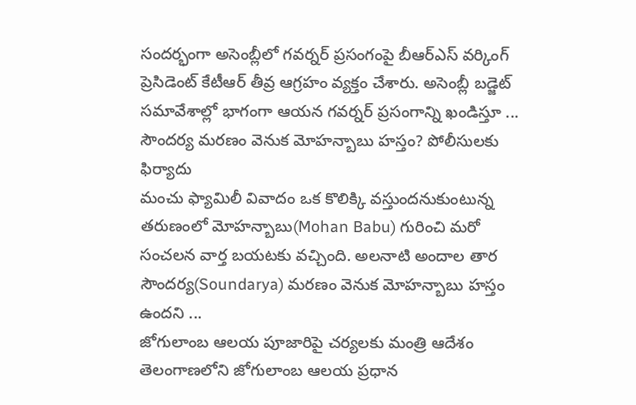సందర్భంగా అసెంబ్లీలో గవర్నర్ ప్రసంగంపై బీఆర్ఎస్ వర్కింగ్ ప్రెసిడెంట్ కేటీఆర్ తీవ్ర ఆగ్రహం వ్యక్తం చేశారు. అసెంబ్లీ బడ్జెట్ సమావేశాల్లో భాగంగా ఆయన గవర్నర్ ప్రసంగాన్ని ఖండిస్తూ ...
సౌందర్య మరణం వెనుక మోహన్బాబు హస్తం? పోలీసులకు ఫిర్యాదు
మంచు ఫ్యామిలీ వివాదం ఒక కొలిక్కి వస్తుందనుకుంటున్న తరుణంలో మోహన్బాబు(Mohan Babu) గురించి మరో సంచలన వార్త బయటకు వచ్చింది. అలనాటి అందాల తార సౌందర్య(Soundarya) మరణం వెనుక మోహన్బాబు హస్తం ఉందని ...
జోగులాంబ ఆలయ పూజారిపై చర్యలకు మంత్రి ఆదేశం
తెలంగాణలోని జోగులాంబ ఆలయ ప్రధాన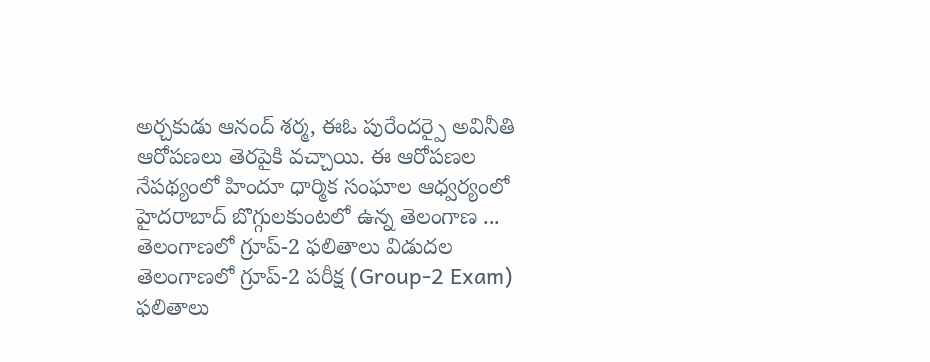అర్చకుడు ఆనంద్ శర్మ, ఈఓ పురేందర్పై అవినీతి ఆరోపణలు తెరపైకి వచ్చాయి. ఈ ఆరోపణల నేపథ్యంలో హిందూ ధార్మిక సంఘాల ఆధ్వర్యంలో హైదరాబాద్ బొగ్గులకుంటలో ఉన్న తెలంగాణ ...
తెలంగాణలో గ్రూప్-2 ఫలితాలు విడుదల
తెలంగాణలో గ్రూప్-2 పరీక్ష (Group-2 Exam) ఫలితాలు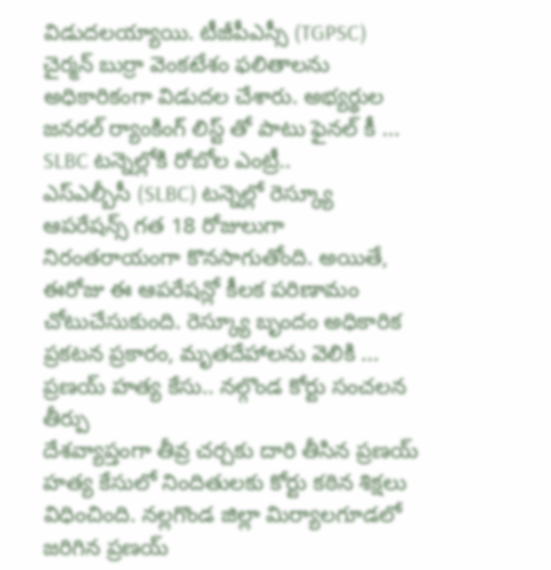విడుదలయ్యాయి. టీజీపీఎస్సీ (TGPSC) చైర్మన్ బుర్రా వెంకటేశం ఫలితాలను అధికారికంగా విడుదల చేశారు. అభ్యర్థుల జనరల్ ర్యాంకింగ్ లిస్ట్ తో పాటు ఫైనల్ కీ ...
SLBC టన్నెల్లోకి రోబోల ఎంట్రీ..
ఎస్ఎల్బీసీ (SLBC) టన్నెల్లో రెస్క్యూ ఆపరేషన్స్ గత 18 రోజులుగా నిరంతరాయంగా కొనసాగుతోంది. అయితే, ఈరోజు ఈ ఆపరేషన్లో కీలక పరిణామం చోటుచేసుకుంది. రెస్క్యూ బృందం అధికారిక ప్రకటన ప్రకారం, మృతదేహాలను వెలికి ...
ప్రణయ్ హత్య కేసు.. నల్గొండ కోర్టు సంచలన తీర్పు
దేశవ్యాప్తంగా తీవ్ర చర్చకు దారి తీసిన ప్రణయ్ హత్య కేసులో నిందితులకు కోర్టు కఠిన శిక్షలు విధించింది. నల్లగొండ జిల్లా మిర్యాలగూడలో జరిగిన ప్రణయ్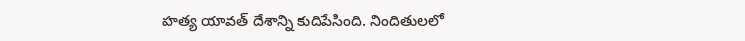హత్య యావత్ దేశాన్ని కుదిపేసింది. నిందితులలో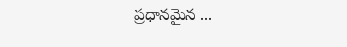ప్రధానమైన ...